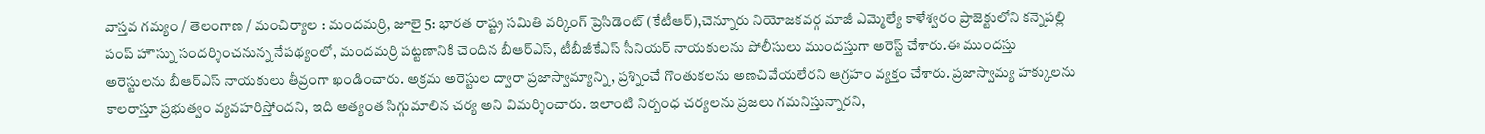వాస్తవ గమ్యం / తెలంగాణ / మంచిర్యాల : మందమర్రి, జూలై 5: భారత రాష్ట్ర సమితి వర్కింగ్ ప్రెసిడెంట్ (కేటీఆర్),చెన్నూరు నియోజకవర్గ మాజీ ఎమ్మెల్యే కాళేశ్వరం ప్రాజెక్టులోని కన్నెపల్లి పంప్ హౌస్ను సందర్శించనున్న నేపథ్యంలో, మందమర్రి పట్టణానికి చెందిన బీఆర్ఎస్, టీబీజీకేఎస్ సీనియర్ నాయకులను పోలీసులు ముందస్తుగా అరెస్ట్ చేశారు.ఈ ముందస్తు అరెస్టులను బీఆర్ఎస్ నాయకులు తీవ్రంగా ఖండించారు. అక్రమ అరెస్టుల ద్వారా ప్రజాస్వామ్యాన్ని, ప్రశ్నించే గొంతుకలను అణచివేయలేరని ఆగ్రహం వ్యక్తం చేశారు. ప్రజాస్వామ్య హక్కులను కాలరాస్తూ ప్రభుత్వం వ్యవహరిస్తోందని, ఇది అత్యంత సిగ్గుమాలిన చర్య అని విమర్శించారు. ఇలాంటి నిర్బంధ చర్యలను ప్రజలు గమనిస్తున్నారని,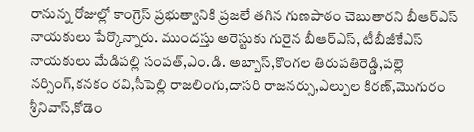రానున్న రోజుల్లో కాంగ్రెస్ ప్రభుత్వానికి ప్రజలే తగిన గుణపాఠం చెబుతారని బీఆర్ఎస్ నాయకులు పేర్కొన్నారు. ముందస్తు అరెస్టుకు గురైన బీఆర్ఎస్, టీబీజీకేఎస్ నాయకులు మేడిపల్లి సంపత్,ఎం.డి. అబ్బాస్,కొంగల తిరుపతిరెడ్డి,పల్లె నర్సింగ్,కనకం రవి,సీపెల్లి రాజలింగు,దాసరి రాజనర్సు,ఎల్పుల కిరణ్,మొగురం శ్రీనివాస్,కోడెం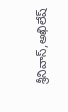శ్రీనివాస్,అఖిలేష్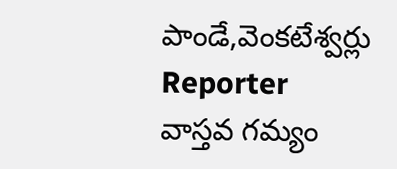పాండే,వెంకటేశ్వర్లు
Reporter
వాస్తవ గమ్యం